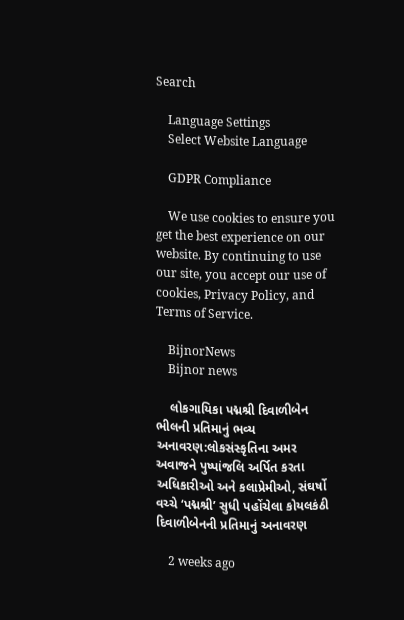Search

    Language Settings
    Select Website Language

    GDPR Compliance

    We use cookies to ensure you get the best experience on our website. By continuing to use our site, you accept our use of cookies, Privacy Policy, and Terms of Service.

    BijnorNews
    Bijnor news

    લોકગાયિકા પદ્મશ્રી દિવાળીબેન ભીલની પ્રતિમાનું ભવ્ય અનાવરણ:લોકસંસ્કૃતિના અમર અવાજને પુષ્પાંજલિ અર્પિત કરતા અધિકારીઓ અને કલાપ્રેમીઓ, સંઘર્ષો વચ્ચે ‘પદ્મશ્રી’ સુધી પહોંચેલા કોયલકંઠી દિવાળીબેનની પ્રતિમાનું અનાવરણ

    2 weeks ago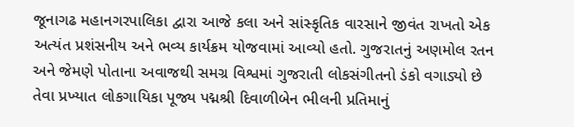જૂનાગઢ મહાનગરપાલિકા દ્વારા આજે કલા અને સાંસ્કૃતિક વારસાને જીવંત રાખતો એક અત્યંત પ્રશંસનીય અને ભવ્ય કાર્યક્રમ યોજવામાં આવ્યો હતો. ગુજરાતનું અણમોલ રતન અને જેમણે પોતાના અવાજથી સમગ્ર વિશ્વમાં ગુજરાતી લોકસંગીતનો ડંકો વગાડ્યો છે તેવા પ્રખ્યાત લોકગાયિકા પૂજ્ય પદ્મશ્રી દિવાળીબેન ભીલની પ્રતિમાનું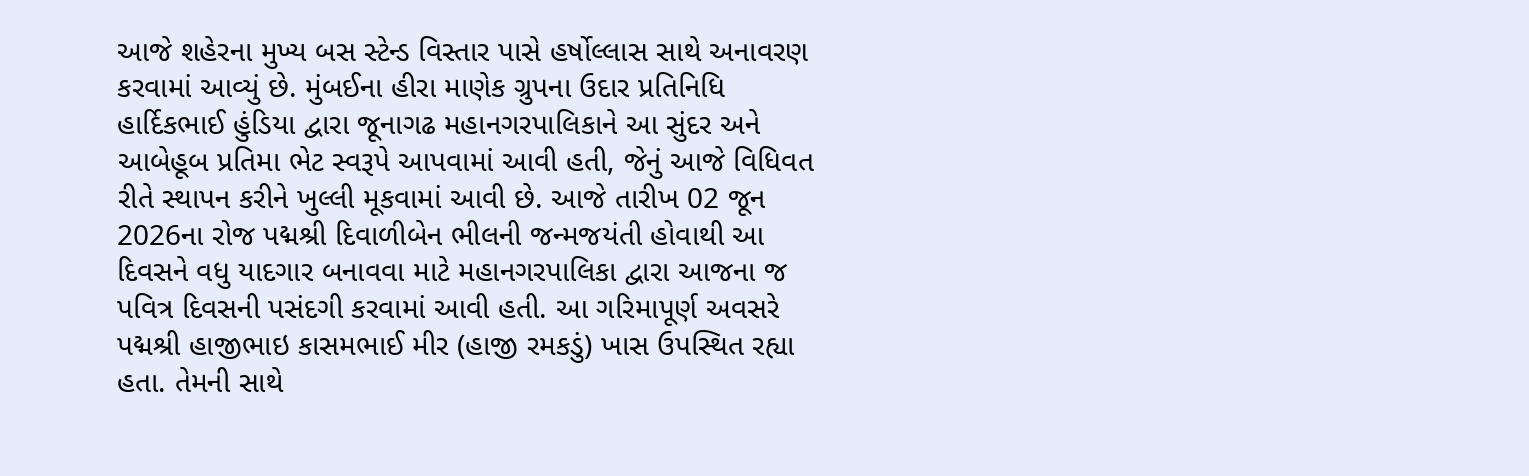આજે શહેરના મુખ્ય બસ સ્ટેન્ડ વિસ્તાર પાસે હર્ષોલ્લાસ સાથે અનાવરણ કરવામાં આવ્યું છે. મુંબઈના હીરા માણેક ગ્રુપના ઉદાર પ્રતિનિધિ હાર્દિકભાઈ હુંડિયા દ્વારા જૂનાગઢ મહાનગરપાલિકાને આ સુંદર અને આબેહૂબ પ્રતિમા ભેટ સ્વરૂપે આપવામાં આવી હતી, જેનું આજે વિધિવત રીતે સ્થાપન કરીને ખુલ્લી મૂકવામાં આવી છે. આજે તારીખ 02 જૂન 2026ના રોજ પદ્મશ્રી દિવાળીબેન ભીલની જન્મજયંતી હોવાથી આ દિવસને વધુ યાદગાર બનાવવા માટે મહાનગરપાલિકા દ્વારા આજના જ પવિત્ર દિવસની પસંદગી કરવામાં આવી હતી. આ ગરિમાપૂર્ણ અવસરે પદ્મશ્રી હાજીભાઇ કાસમભાઈ મીર (હાજી રમકડું) ખાસ ઉપસ્થિત રહ્યા હતા. તેમની સાથે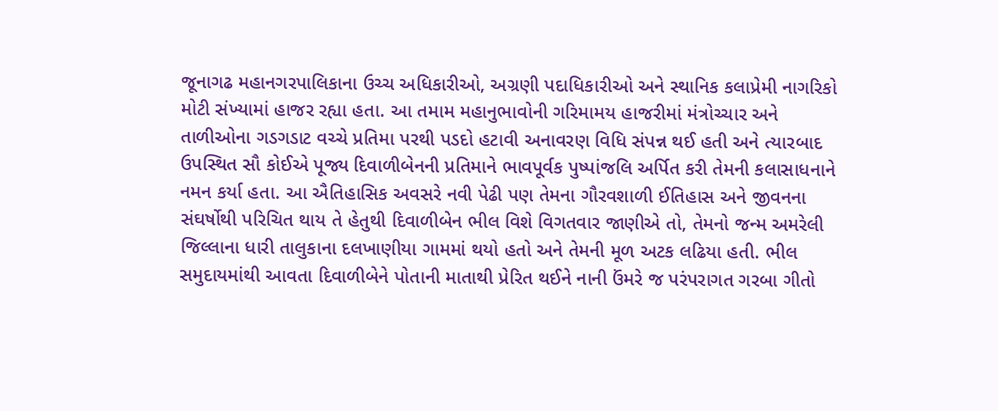જૂનાગઢ મહાનગરપાલિકાના ઉચ્ચ અધિકારીઓ, અગ્રણી પદાધિકારીઓ અને સ્થાનિક કલાપ્રેમી નાગરિકો મોટી સંખ્યામાં હાજર રહ્યા હતા. આ તમામ મહાનુભાવોની ગરિમામય હાજરીમાં મંત્રોચ્ચાર અને તાળીઓના ગડગડાટ વચ્ચે પ્રતિમા પરથી પડદો હટાવી અનાવરણ વિધિ સંપન્ન થઈ હતી અને ત્યારબાદ ઉપસ્થિત સૌ કોઈએ પૂજ્ય દિવાળીબેનની પ્રતિમાને ભાવપૂર્વક પુષ્પાંજલિ અર્પિત કરી તેમની કલાસાધનાને નમન કર્યા હતા. આ ઐતિહાસિક અવસરે નવી પેઢી પણ તેમના ગૌરવશાળી ઈતિહાસ અને જીવનના સંઘર્ષોથી પરિચિત થાય તે હેતુથી દિવાળીબેન ભીલ વિશે વિગતવાર જાણીએ તો, તેમનો જન્મ અમરેલી જિલ્લાના ધારી તાલુકાના દલખાણીયા ગામમાં થયો હતો અને તેમની મૂળ અટક લઢિયા હતી. ભીલ સમુદાયમાંથી આવતા દિવાળીબેને પોતાની માતાથી પ્રેરિત થઈને નાની ઉંમરે જ પરંપરાગત ગરબા ગીતો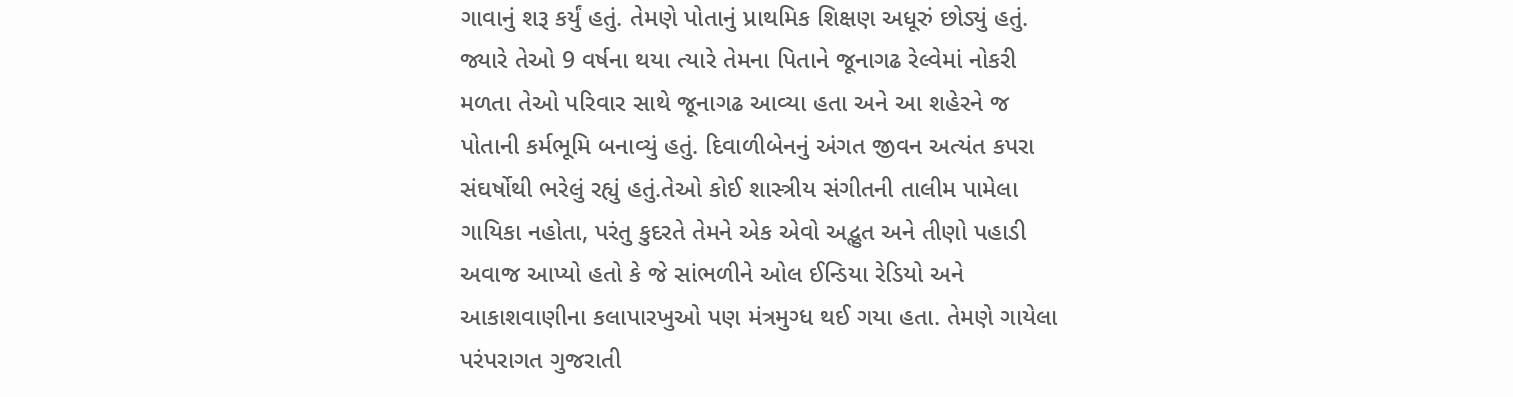ગાવાનું શરૂ કર્યું હતું. તેમણે પોતાનું પ્રાથમિક શિક્ષણ અધૂરું છોડ્યું હતું. જ્યારે તેઓ 9 વર્ષના થયા ત્યારે તેમના પિતાને જૂનાગઢ રેલ્વેમાં નોકરી મળતા તેઓ પરિવાર સાથે જૂનાગઢ આવ્યા હતા અને આ શહેરને જ પોતાની કર્મભૂમિ બનાવ્યું હતું. દિવાળીબેનનું અંગત જીવન અત્યંત કપરા સંઘર્ષોથી ભરેલું રહ્યું હતું.તેઓ કોઈ શાસ્ત્રીય સંગીતની તાલીમ પામેલા ગાયિકા નહોતા, પરંતુ કુદરતે તેમને એક એવો અદ્ભુત અને તીણો પહાડી અવાજ આપ્યો હતો કે જે સાંભળીને ઓલ ઈન્ડિયા રેડિયો અને આકાશવાણીના કલાપારખુઓ પણ મંત્રમુગ્ધ થઈ ગયા હતા. તેમણે ગાયેલા પરંપરાગત ગુજરાતી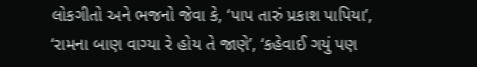લોકગીતો અને ભજનો જેવા કે, ‘પાપ તારું પ્રકાશ પાપિયા’, ‘રામના બાણ વાગ્યા રે હોય તે જાણે’, ‘કહેવાઈ ગયું પણ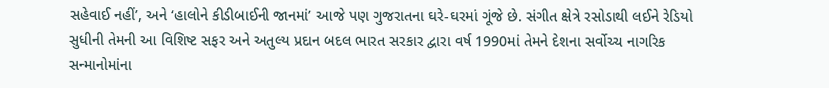સહેવાઈ નહીં’, અને ‘હાલોને કીડીબાઈની જાનમાં’ આજે પણ ગુજરાતના ઘરે-ઘરમાં ગૂંજે છે. સંગીત ક્ષેત્રે રસોડાથી લઈને રેડિયો સુધીની તેમની આ વિશિષ્ટ સફર અને અતુલ્ય પ્રદાન બદલ ભારત સરકાર દ્વારા વર્ષ 1990માં તેમને દેશના સર્વોચ્ચ નાગરિક સન્માનોમાંના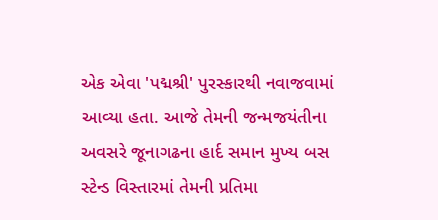એક એવા 'પદ્મશ્રી' પુરસ્કારથી નવાજવામાં આવ્યા હતા. આજે તેમની જન્મજયંતીના અવસરે જૂનાગઢના હાર્દ સમાન મુખ્ય બસ સ્ટેન્ડ વિસ્તારમાં તેમની પ્રતિમા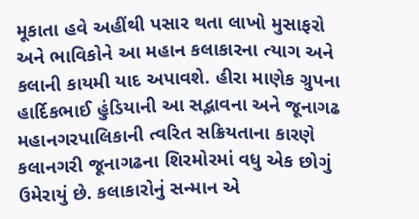મૂકાતા હવે અહીંથી પસાર થતા લાખો મુસાફરો અને ભાવિકોને આ મહાન કલાકારના ત્યાગ અને કલાની કાયમી યાદ અપાવશે. હીરા માણેક ગ્રુપના હાર્દિકભાઈ હુંડિયાની આ સદ્ભાવના અને જૂનાગઢ મહાનગરપાલિકાની ત્વરિત સક્રિયતાના કારણે કલાનગરી જૂનાગઢના શિરમોરમાં વધુ એક છોગું ઉમેરાયું છે. કલાકારોનું સન્માન એ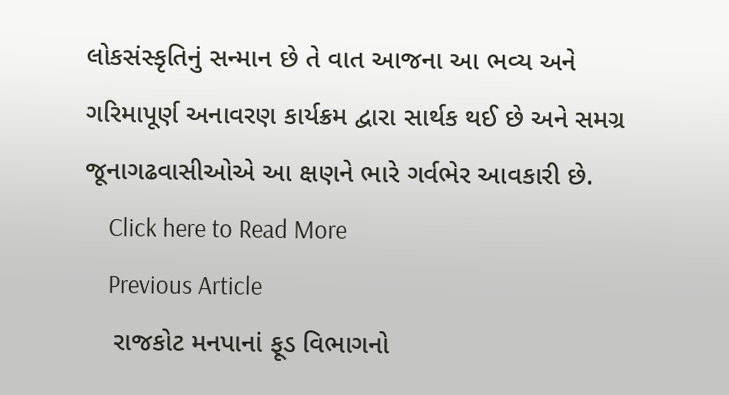લોકસંસ્કૃતિનું સન્માન છે તે વાત આજના આ ભવ્ય અને ગરિમાપૂર્ણ અનાવરણ કાર્યક્રમ દ્વારા સાર્થક થઈ છે અને સમગ્ર જૂનાગઢવાસીઓએ આ ક્ષણને ભારે ગર્વભેર આવકારી છે.
    Click here to Read More
    Previous Article
    રાજકોટ મનપાનાં ફૂડ વિભાગનો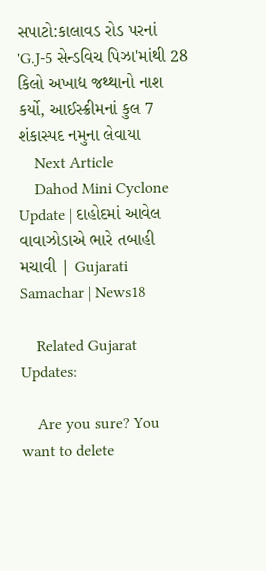સપાટો:કાલાવડ રોડ પરનાં 'G.J-5 સેન્ડવિચ પિઝા'માંથી 28 કિલો અખાદ્ય જથ્થાનો નાશ કર્યો, આઈસ્ક્રીમનાં કુલ 7 શંકાસ્પદ નમુના લેવાયા
    Next Article
    Dahod Mini Cyclone Update | દાહોદમાં આવેલ વાવાઝોડાએ ભારે તબાહી મચાવી | Gujarati Samachar | News18

    Related Gujarat Updates:

    Are you sure? You want to delete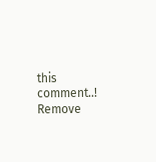this comment..! Remove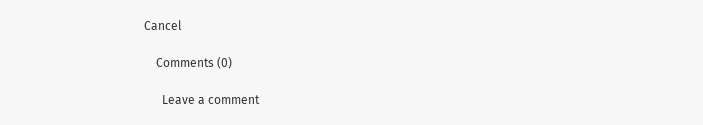Cancel

    Comments (0)

      Leave a comment